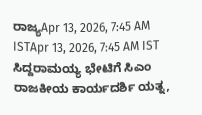ರಾಜ್ಯApr 13, 2026, 7:45 AM ISTApr 13, 2026, 7:45 AM IST
ಸಿದ್ದರಾಮಯ್ಯ ಭೇಟಿಗೆ ಸಿಎಂ ರಾಜಕೀಯ ಕಾರ್ಯದರ್ಶಿ ಯತ್ನ,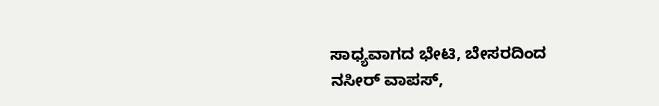ಸಾಧ್ಯವಾಗದ ಭೇಟಿ, ಬೇಸರದಿಂದ ನಸೀರ್ ವಾಪಸ್,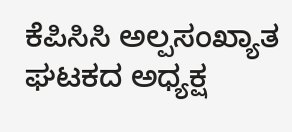ಕೆಪಿಸಿಸಿ ಅಲ್ಪಸಂಖ್ಯಾತ ಘಟಕದ ಅಧ್ಯಕ್ಷ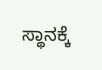ಸ್ಥಾನಕ್ಕೆ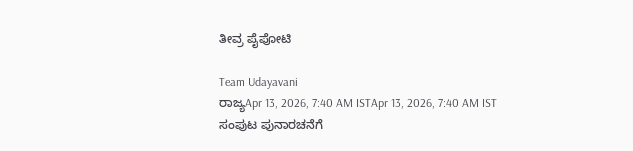ತೀವ್ರ ಪೈಪೋಟಿ

Team Udayavani
ರಾಜ್ಯApr 13, 2026, 7:40 AM ISTApr 13, 2026, 7:40 AM IST
ಸಂಪುಟ ಪುನಾರಚನೆಗೆ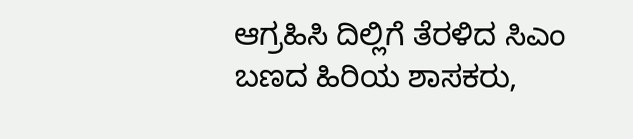ಆಗ್ರಹಿಸಿ ದಿಲ್ಲಿಗೆ ತೆರಳಿದ ಸಿಎಂ ಬಣದ ಹಿರಿಯ ಶಾಸಕರು,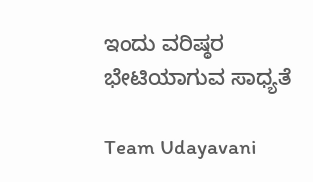ಇಂದು ವರಿಷ್ಠರ ಭೇಟಿಯಾಗುವ ಸಾಧ್ಯತೆ

Team Udayavani